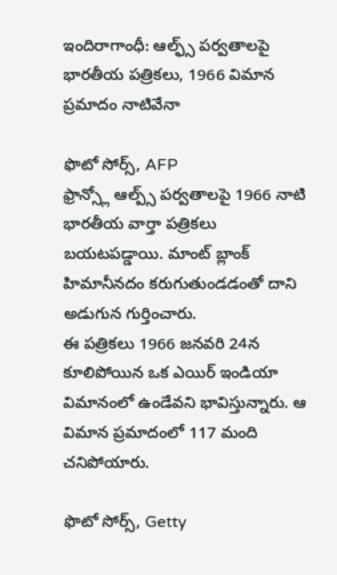ఇందిరాగాంధీ: ఆల్ఫ్స్ పర్వతాలపై భారతీయ పత్రికలు, 1966 విమాన ప్రమాదం నాటివేనా

ఫొటో సోర్స్, AFP
ఫ్రాన్స్లో ఆల్ప్స్ పర్వతాలపై 1966 నాటి భారతీయ వార్తా పత్రికలు బయటపడ్డాయి. మాంట్ బ్లాంక్ హిమానీనదం కరుగుతుండడంతో దాని అడుగున గుర్తించారు.
ఈ పత్రికలు 1966 జనవరి 24న కూలిపోయిన ఒక ఎయిర్ ఇండియా విమానంలో ఉండేవని భావిస్తున్నారు. ఆ విమాన ప్రమాదంలో 117 మంది చనిపోయారు.

ఫొటో సోర్స్, Getty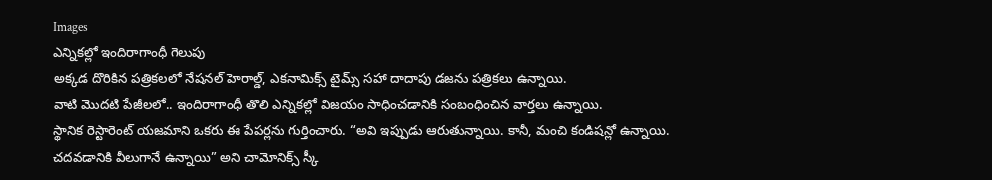Images
ఎన్నికల్లో ఇందిరాగాంధీ గెలుపు
అక్కడ దొరికిన పత్రికలలో నేషనల్ హెరాల్డ్, ఎకనామిక్స్ టైమ్స్ సహా దాదాపు డజను పత్రికలు ఉన్నాయి.
వాటి మొదటి పేజీలలో.. ఇందిరాగాంధీ తొలి ఎన్నికల్లో విజయం సాధించడానికి సంబంధించిన వార్తలు ఉన్నాయి.
స్థానిక రెస్టారెంట్ యజమాని ఒకరు ఈ పేపర్లను గుర్తించారు. “అవి ఇప్పుడు ఆరుతున్నాయి. కానీ, మంచి కండిషన్లో ఉన్నాయి. చదవడానికి వీలుగానే ఉన్నాయి” అని చామోనిక్స్ స్కీ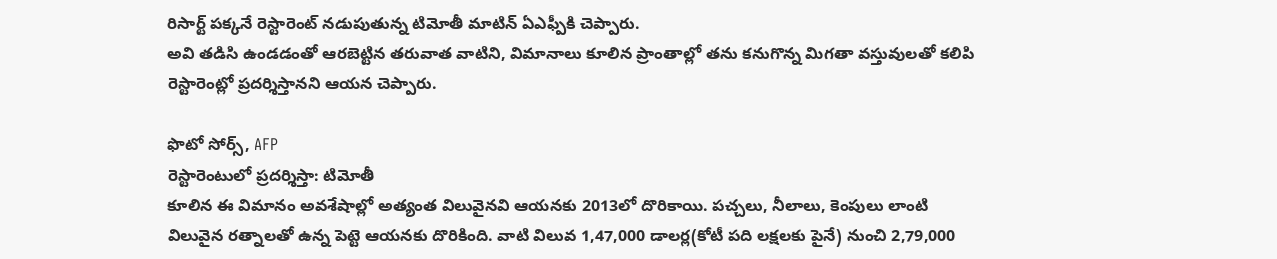రిసార్ట్ పక్కనే రెస్టారెంట్ నడుపుతున్న టిమోతీ మాటిన్ ఏఎఫ్పీకి చెప్పారు.
అవి తడిసి ఉండడంతో ఆరబెట్టిన తరువాత వాటిని, విమానాలు కూలిన ప్రాంతాల్లో తను కనుగొన్న మిగతా వస్తువులతో కలిపి రెస్టారెంట్లో ప్రదర్శిస్తానని ఆయన చెప్పారు.

ఫొటో సోర్స్, AFP
రెస్టారెంటులో ప్రదర్శిస్తా: టిమోతీ
కూలిన ఈ విమానం అవశేషాల్లో అత్యంత విలువైనవి ఆయనకు 2013లో దొరికాయి. పచ్చలు, నీలాలు, కెంపులు లాంటి విలువైన రత్నాలతో ఉన్న పెట్టె ఆయనకు దొరికింది. వాటి విలువ 1,47,000 డాలర్ల(కోటీ పది లక్షలకు పైనే) నుంచి 2,79,000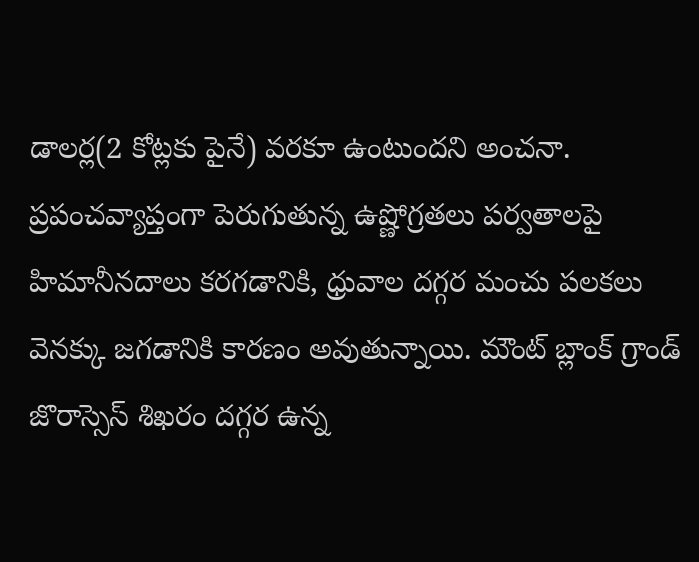డాలర్ల(2 కోట్లకు పైనే) వరకూ ఉంటుందని అంచనా.
ప్రపంచవ్యాప్తంగా పెరుగుతున్న ఉష్ణోగ్రతలు పర్వతాలపై హిమానీనదాలు కరగడానికి, ధ్రువాల దగ్గర మంచు పలకలు వెనక్కు జగడానికి కారణం అవుతున్నాయి. మౌంట్ బ్లాంక్ గ్రాండ్ జొరాస్సెస్ శిఖరం దగ్గర ఉన్న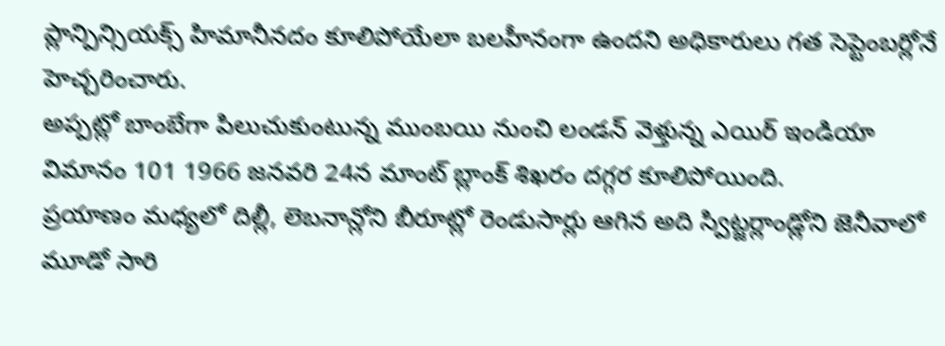ప్లాన్పిన్సియక్స్ హిమానీనదం కూలిపోయేలా బలహీనంగా ఉందని అధికారులు గత సెప్టెంబర్లోనే హెచ్చరించారు.
అప్పట్లో బాంబేగా పిలుచుకుంటున్న ముంబయి నుంచి లండన్ వెళ్తున్న ఎయిర్ ఇండియా విమానం 101 1966 జనవరి 24న మాంట్ బ్లాంక్ శిఖరం దగ్గర కూలిపోయింది.
ప్రయాణం మధ్యలో దిల్లీ, లెబనాన్లోని బీరూట్లో రెండుసార్లు ఆగిన అది స్విట్జర్లాండ్లోని జెనీవాలో మూడో సారి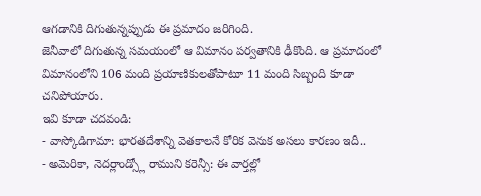ఆగడానికి దిగుతున్నప్పుడు ఈ ప్రమాదం జరిగింది.
జెనీవాలో దిగుతున్న సమయంలో ఆ విమానం పర్వతానికి ఢీకొంది. ఆ ప్రమాదంలో విమానంలోని 106 మంది ప్రయాణికులతోపాటూ 11 మంది సిబ్బంది కూడా చనిపోయారు.
ఇవి కూడా చదవండి:
- వాస్కోడిగామా: భారతదేశాన్ని వెతకాలనే కోరిక వెనుక అసలు కారణం ఇదీ..
- అమెరికా, నెదర్లాండ్స్లో రాముని కరెన్సీ: ఈ వార్తల్లో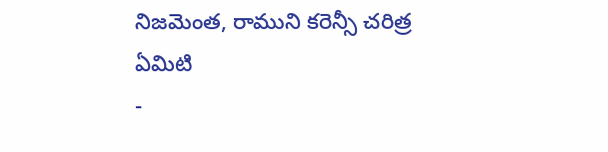నిజమెంత, రాముని కరెన్సీ చరిత్ర ఏమిటి
-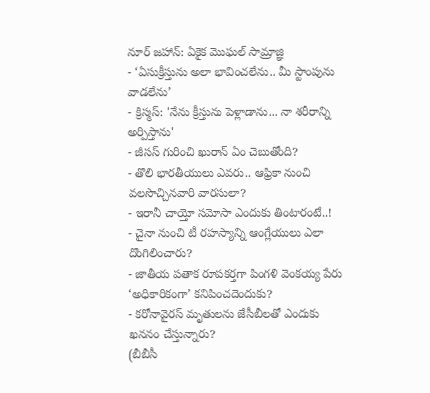నూర్ జహాన్: ఏకైక మొఘల్ సామ్రాజ్ఞి
- ‘ఏసుక్రీస్తును అలా భావించలేను.. మీ స్టాంపును వాడలేను’
- క్రిస్మస్: 'నేను క్రీస్తును పెళ్లాడాను... నా శరీరాన్ని అర్పిస్తాను'
- జీసస్ గురించి ఖురాన్ ఏం చెబుతోంది?
- తొలి భారతీయులు ఎవరు.. ఆఫ్రికా నుంచి వలసొచ్చినవారి వారసులా?
- ఇరానీ చాయ్తో సమోసా ఎందుకు తింటారంటే..!
- చైనా నుంచి టీ రహస్యాన్ని ఆంగ్లేయులు ఎలా దొంగిలించారు?
- జాతీయ పతాక రూపకర్తగా పింగళి వెంకయ్య పేరు ‘అధికారికంగా’ కనిపించదెందుకు?
- కరోనావైరస్ మృతులను జేసీబీలతో ఎందుకు ఖననం చేస్తున్నారు?
(బీబీసీ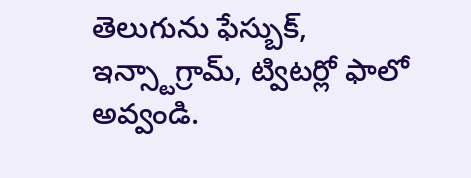తెలుగును ఫేస్బుక్, ఇన్స్టాగ్రామ్, ట్విటర్లో ఫాలో అవ్వండి.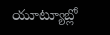యూట్యూబ్లో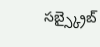సబ్స్క్రైబ్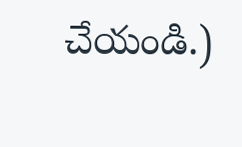చేయండి.)